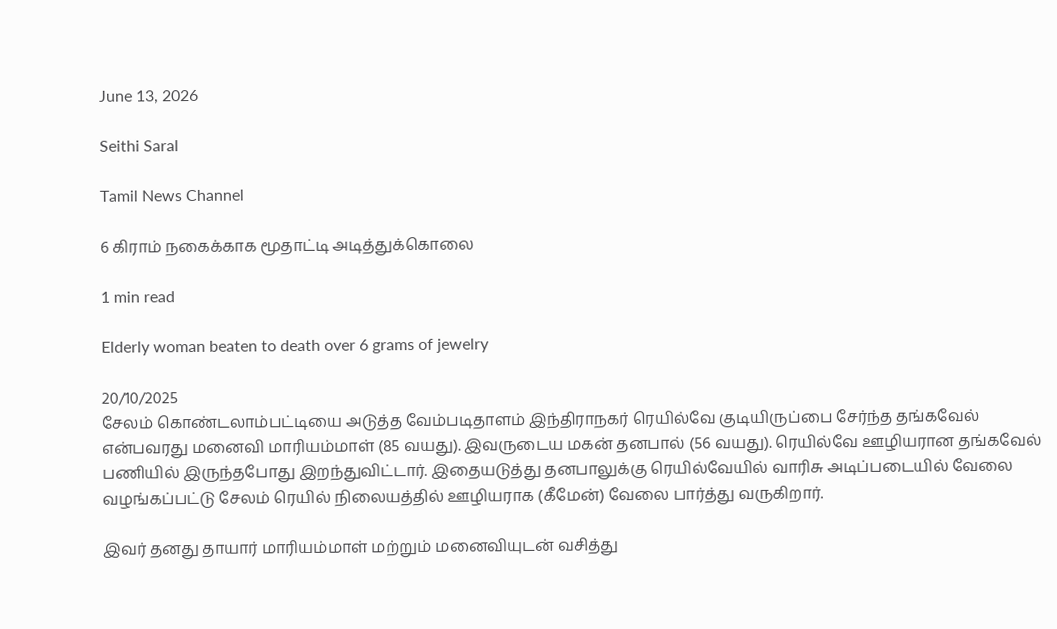June 13, 2026

Seithi Saral

Tamil News Channel

6 கிராம் நகைக்காக மூதாட்டி அடித்துக்கொலை

1 min read

Elderly woman beaten to death over 6 grams of jewelry

20/10/2025
சேலம் கொண்டலாம்பட்டியை அடுத்த வேம்படிதாளம் இந்திராநகர் ரெயில்வே குடியிருப்பை சேர்ந்த தங்கவேல் என்பவரது மனைவி மாரியம்மாள் (85 வயது). இவருடைய மகன் தனபால் (56 வயது). ரெயில்வே ஊழியரான தங்கவேல் பணியில் இருந்தபோது இறந்துவிட்டார். இதையடுத்து தனபாலுக்கு ரெயில்வேயில் வாரிசு அடிப்படையில் வேலை வழங்கப்பட்டு சேலம் ரெயில் நிலையத்தில் ஊழியராக (கீமேன்) வேலை பார்த்து வருகிறார்.

இவர் தனது தாயார் மாரியம்மாள் மற்றும் மனைவியுடன் வசித்து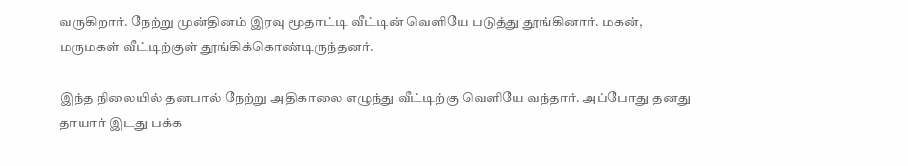வருகிறார். நேற்று முன்தினம் இரவு மூதாட்டி வீட்டின் வெளியே படுத்து தூங்கினார். மகன், மருமகள் வீட்டிற்குள் தூங்கிக்கொண்டிருந்தனர்.

இந்த நிலையில் தனபால் நேற்று அதிகாலை எழுந்து வீட்டிற்கு வெளியே வந்தார். அப்போது தனது தாயார் இடது பக்க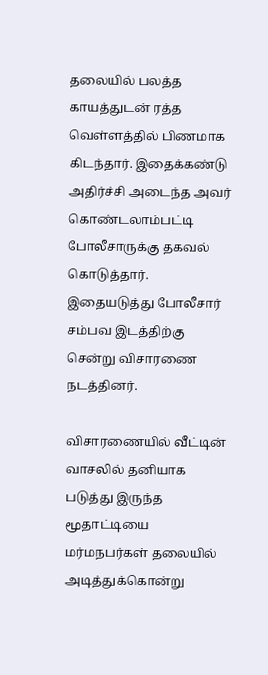தலையில் பலத்த காயத்துடன் ரத்த வெள்ளத்தில் பிணமாக கிடந்தார். இதைக்கண்டு அதிர்ச்சி அடைந்த அவர் கொண்டலாம்பட்டி போலீசாருக்கு தகவல் கொடுத்தார். இதையடுத்து போலீசார் சம்பவ இடத்திற்கு சென்று விசாரணை நடத்தினர்.

விசாரணையில் வீட்டின் வாசலில் தனியாக படுத்து இருந்த மூதாட்டியை மர்மநபர்கள் தலையில் அடித்துக்கொன்று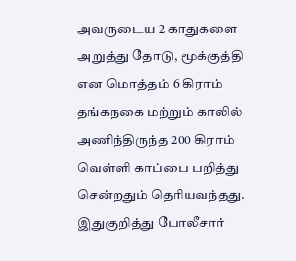அவருடைய 2 காதுகளை அறுத்து தோடு, மூக்குத்தி என மொத்தம் 6 கிராம் தங்கநகை மற்றும் காலில் அணிந்திருந்த 200 கிராம் வெள்ளி காப்பை பறித்து சென்றதும் தெரியவந்தது. இதுகுறித்து போலீசார்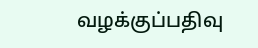வழக்குப்பதிவு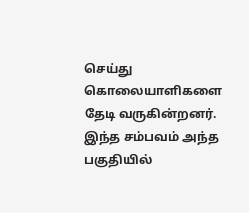செய்து கொலையாளிகளை தேடி வருகின்றனர். இந்த சம்பவம் அந்த பகுதியில்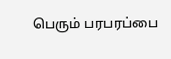பெரும் பரபரப்பை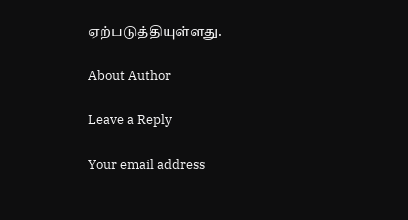ஏற்படுத்தியுள்ளது.

About Author

Leave a Reply

Your email address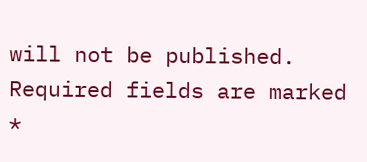will not be published. Required fields are marked *